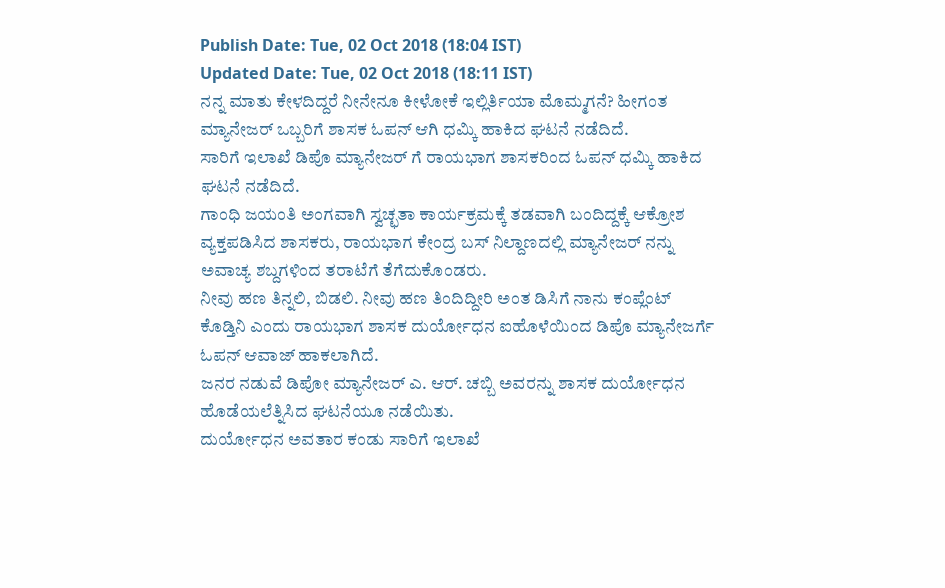Publish Date: Tue, 02 Oct 2018 (18:04 IST)
Updated Date: Tue, 02 Oct 2018 (18:11 IST)
ನನ್ನ ಮಾತು ಕೇಳದಿದ್ದರೆ ನೀನೇನೂ ಕೀಳೋಕೆ ಇಲ್ಲಿರ್ತಿಯಾ ಮೊಮ್ಮಗನೆ? ಹೀಗಂತ ಮ್ಯಾನೇಜರ್ ಒಬ್ಬರಿಗೆ ಶಾಸಕ ಓಪನ್ ಆಗಿ ಧಮ್ಕಿ ಹಾಕಿದ ಘಟನೆ ನಡೆದಿದೆ.
ಸಾರಿಗೆ ಇಲಾಖೆ ಡಿಪೊ ಮ್ಯಾನೇಜರ್ ಗೆ ರಾಯಭಾಗ ಶಾಸಕರಿಂದ ಓಪನ್ ಧಮ್ಕಿ ಹಾಕಿದ ಘಟನೆ ನಡೆದಿದೆ.
ಗಾಂಧಿ ಜಯಂತಿ ಅಂಗವಾಗಿ ಸ್ವಚ್ಛತಾ ಕಾರ್ಯಕ್ರಮಕ್ಕೆ ತಡವಾಗಿ ಬಂದಿದ್ದಕ್ಕೆ ಆಕ್ರೋಶ ವ್ಯಕ್ತಪಡಿಸಿದ ಶಾಸಕರು, ರಾಯಭಾಗ ಕೇಂದ್ರ ಬಸ್ ನಿಲ್ದಾಣದಲ್ಲಿ ಮ್ಯಾನೇಜರ್ ನನ್ನು ಅವಾಚ್ಯ ಶಬ್ದಗಳಿಂದ ತರಾಟೆಗೆ ತೆಗೆದುಕೊಂಡರು.
ನೀವು ಹಣ ತಿನ್ನಲಿ, ಬಿಡಲಿ. ನೀವು ಹಣ ತಿಂದಿದ್ದೀರಿ ಅಂತ ಡಿಸಿಗೆ ನಾನು ಕಂಪ್ಲೆಂಟ್ ಕೊಡ್ತಿನಿ ಎಂದು ರಾಯಭಾಗ ಶಾಸಕ ದುರ್ಯೋಧನ ಐಹೊಳೆಯಿಂದ ಡಿಪೊ ಮ್ಯಾನೇಜರ್ಗೆ ಓಪನ್ ಆವಾಜ್ ಹಾಕಲಾಗಿದೆ.
ಜನರ ನಡುವೆ ಡಿಪೋ ಮ್ಯಾನೇಜರ್ ಎ. ಆರ್. ಚಬ್ಬಿ ಅವರನ್ನು ಶಾಸಕ ದುರ್ಯೋಧನ ಹೊಡೆಯಲೆತ್ನಿಸಿದ ಘಟನೆಯೂ ನಡೆಯಿತು.
ದುರ್ಯೋಧನ ಅವತಾರ ಕಂಡು ಸಾರಿಗೆ ಇಲಾಖೆ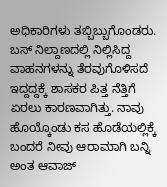ಅಧಿಕಾರಿಗಳು ತಬ್ಬಿಬ್ಬುಗೊಂಡರು. ಬಸ್ ನಿಲ್ದಾಣದಲ್ಲಿ ನಿಲ್ಲಿಸಿದ್ದ ವಾಹನಗಳನ್ನು ತೆರವುಗೊಳಿಸದೆ ಇದ್ದದ್ದಕ್ಕೆ ಶಾಸಕರ ಪಿತ್ತ ನೆತ್ತಿಗೆ ಏರಲು ಕಾರಣವಾಗಿತ್ತು. ನಾವು ಹೊಯ್ಕೊಂಡು ಕಸ ಹೊಡೆಯಲ್ಲಿಕ್ಕೆ ಬಂದರೆ ನೀವು ಆರಾಮಾಗಿ ಬನ್ನಿ ಅಂತ ಆವಾಜ್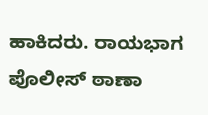ಹಾಕಿದರು. ರಾಯಭಾಗ ಪೊಲೀಸ್ ಠಾಣಾ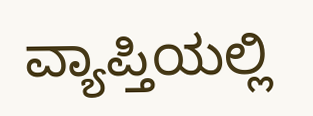ವ್ಯಾಪ್ತಿಯಲ್ಲಿ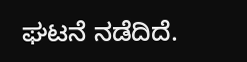ಘಟನೆ ನಡೆದಿದೆ.